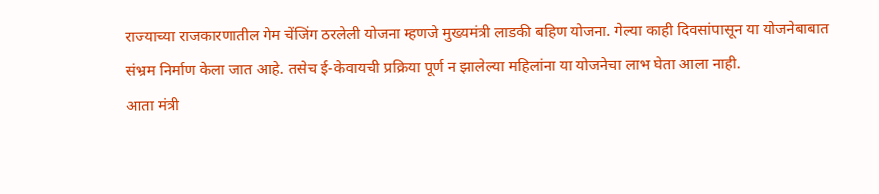राज्याच्या राजकारणातील गेम चेंजिंग ठरलेली योजना म्हणजे मुख्यमंत्री लाडकी बहिण योजना. गेल्या काही दिवसांपासून या योजनेबाबात संभ्रम निर्माण केला जात आहे. तसेच ई-केवायची प्रक्रिया पूर्ण न झालेल्या महिलांना या योजनेचा लाभ घेता आला नाही.
आता मंत्री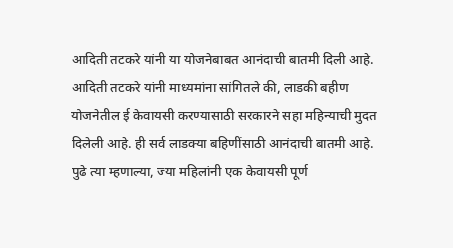आदिती तटकरे यांनी या योजनेबाबत आनंदाची बातमी दिली आहे.
आदिती तटकरे यांनी माध्यमांना सांगितले की, लाडकी बहीण योजनेतील ई केवायसी करण्यासाठी सरकारने सहा महिन्याची मुदत दिलेली आहे. ही सर्व लाडक्या बहिणींसाठी आनंदाची बातमी आहे.
पुढे त्या म्हणाल्या, ज्या महिलांनी एक केवायसी पूर्ण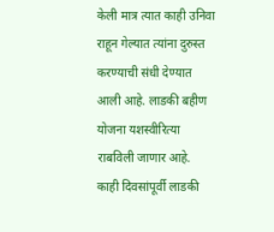केली मात्र त्यात काही उनिवा राहून गेल्यात त्यांना दुरुस्त करण्याची संधी देण्यात आली आहे. लाडकी बहीण योजना यशस्वीरित्या राबविली जाणार आहे.
काही दिवसांपूर्वी लाडकी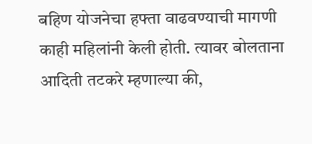बहिण योजनेचा हफ्ता वाढवण्याची मागणी काही महिलांनी केली होती. त्यावर बोलताना आदिती तटकरे म्हणाल्या की,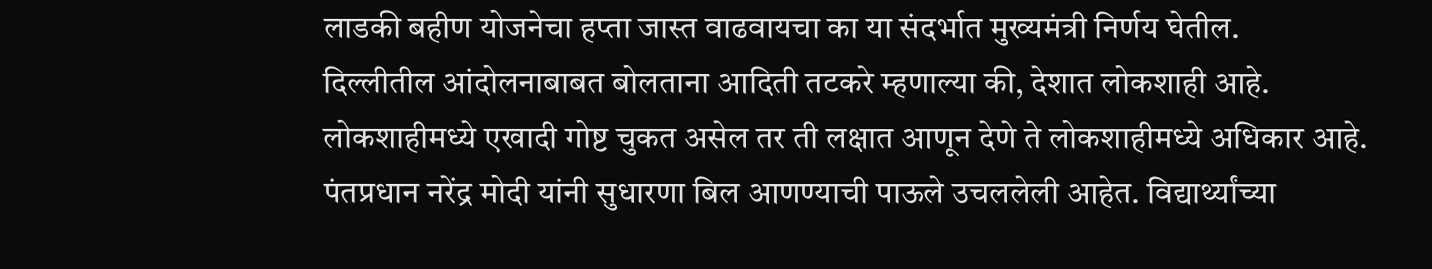लाडकी बहीण योजनेचा हप्ता जास्त वाढवायचा का या संदर्भात मुख्यमंत्री निर्णय घेतील.
दिल्लीतील आंदोलनाबाबत बोलताना आदिती तटकरे म्हणाल्या की, देशात लोकशाही आहे. लोकशाहीमध्ये एखादी गोष्ट चुकत असेल तर ती लक्षात आणून देणे ते लोकशाहीमध्ये अधिकार आहे. पंतप्रधान नरेंद्र मोदी यांनी सुधारणा बिल आणण्याची पाऊले उचललेली आहेत. विद्यार्थ्यांच्या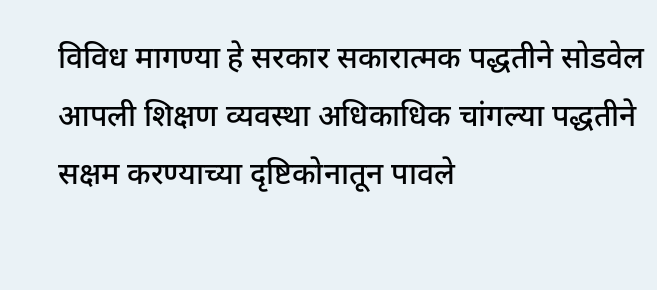विविध मागण्या हे सरकार सकारात्मक पद्धतीने सोडवेल आपली शिक्षण व्यवस्था अधिकाधिक चांगल्या पद्धतीने सक्षम करण्याच्या दृष्टिकोनातून पावले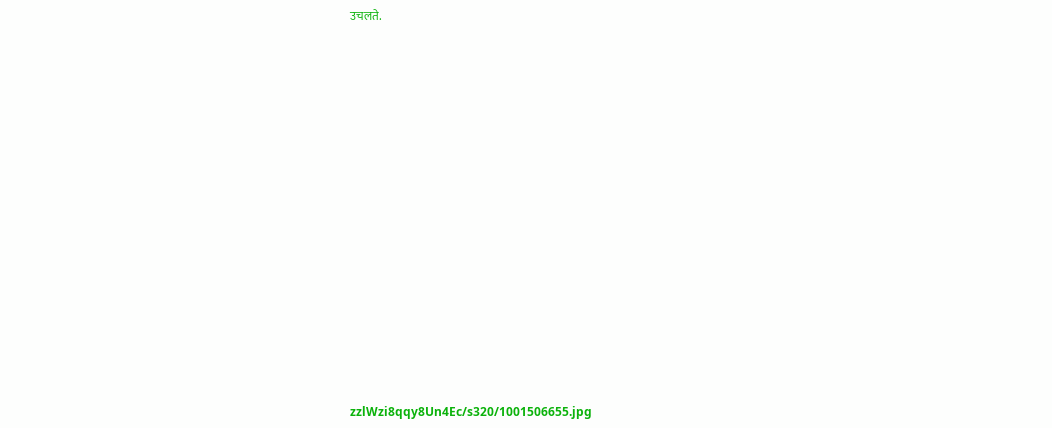उचलते.

















zzlWzi8qqy8Un4Ec/s320/1001506655.jpg